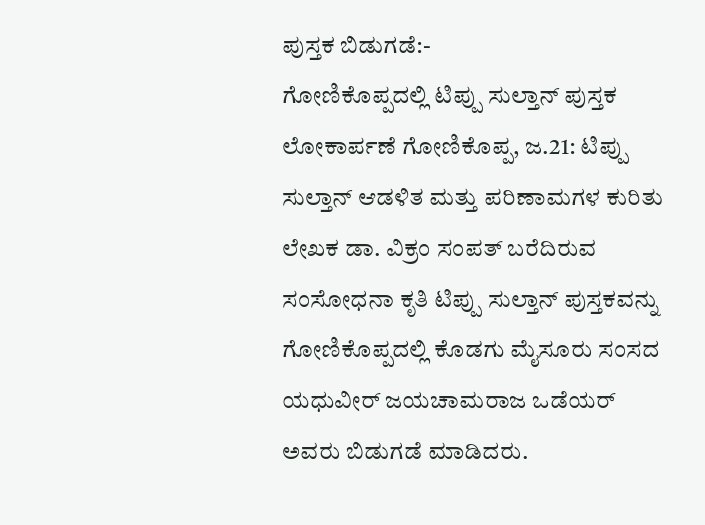ಪುಸ್ತಕ ಬಿಡುಗಡೆ:-
ಗೋಣಿಕೊಪ್ಪದಲ್ಲಿ ಟಿಪ್ಪು ಸುಲ್ತಾನ್ ಪುಸ್ತಕ ಲೋಕಾರ್ಪಣೆ ಗೋಣಿಕೊಪ್ಪ, ಜ.21: ಟಿಪ್ಪು ಸುಲ್ತಾನ್ ಆಡಳಿತ ಮತ್ತು ಪರಿಣಾಮಗಳ ಕುರಿತು ಲೇಖಕ ಡಾ. ವಿಕ್ರಂ ಸಂಪತ್ ಬರೆದಿರುವ ಸಂಸೋಧನಾ ಕೃತಿ ಟಿಪ್ಪು ಸುಲ್ತಾನ್ ಪುಸ್ತಕವನ್ನು ಗೋಣಿಕೊಪ್ಪದಲ್ಲಿ ಕೊಡಗು ಮೈಸೂರು ಸಂಸದ ಯಧುವೀರ್ ಜಯಚಾಮರಾಜ ಒಡೆಯರ್ ಅವರು ಬಿಡುಗಡೆ ಮಾಡಿದರು.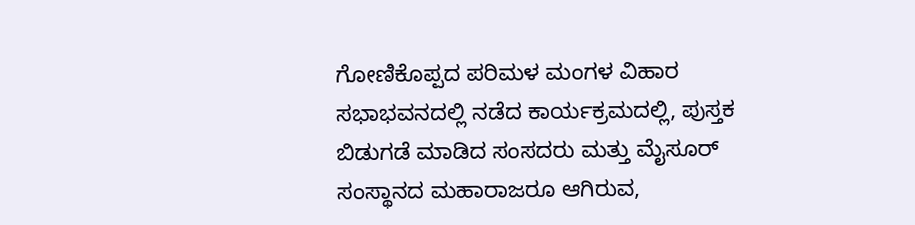ಗೋಣಿಕೊಪ್ಪದ ಪರಿಮಳ ಮಂಗಳ ವಿಹಾರ ಸಭಾಭವನದಲ್ಲಿ ನಡೆದ ಕಾರ್ಯಕ್ರಮದಲ್ಲಿ, ಪುಸ್ತಕ ಬಿಡುಗಡೆ ಮಾಡಿದ ಸಂಸದರು ಮತ್ತು ಮೈಸೂರ್ ಸಂಸ್ಥಾನದ ಮಹಾರಾಜರೂ ಆಗಿರುವ,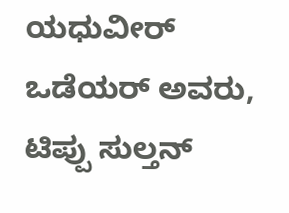ಯಧುವೀರ್ ಒಡೆಯರ್ ಅವರು, ಟಿಪ್ಪು ಸುಲ್ತನ್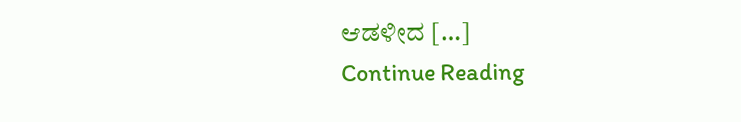ಆಡಳೀದ […]
Continue Reading